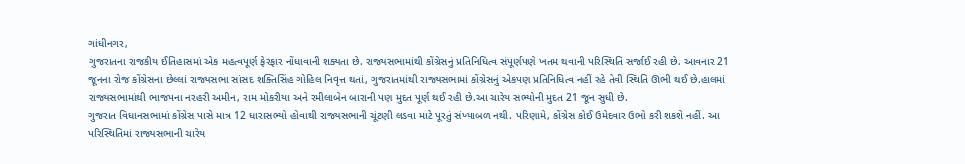ગાંધીનગર,
ગુજરાતના રાજકીય ઈતિહાસમાં એક મહત્વપૂર્ણ ફેરફાર નોંધાવાની શક્યતા છે. રાજ્યસભામાંથી કોંગ્રેસનું પ્રતિનિધિત્વ સંપૂર્ણપણે ખતમ થવાની પરિસ્થિતિ સર્જાઈ રહી છે. આવનાર 21 જૂનના રોજ કોંગ્રેસના છેલ્લાં રાજ્યસભા સાંસદ શક્તિસિંહ ગોહિલ નિવૃત્ત થતાં, ગુજરાતમાંથી રાજ્યસભામાં કોંગ્રેસનું એકપણ પ્રતિનિધિત્વ નહીં રહે તેવી સ્થિતિ ઊભી થઈ છે.હાલમાં રાજ્યસભામાંથી ભાજપના નરહરી અમીન, રામ મોકરીયા અને રમીલાબેન બારાની પણ મુદત પૂર્ણ થઈ રહી છે.આ ચારેય સભ્યોની મુદત 21 જૂન સુધી છે.
ગુજરાત વિધાનસભામાં કોંગ્રેસ પાસે માત્ર 12 ધારાસભ્યો હોવાથી રાજ્યસભાની ચૂંટણી લડવા માટે પૂરતું સંખ્યાબળ નથી. પરિણામે, કોંગ્રેસ કોઈ ઉમેદવાર ઉભો કરી શકશે નહીં. આ પરિસ્થિતિમાં રાજ્યસભાની ચારેય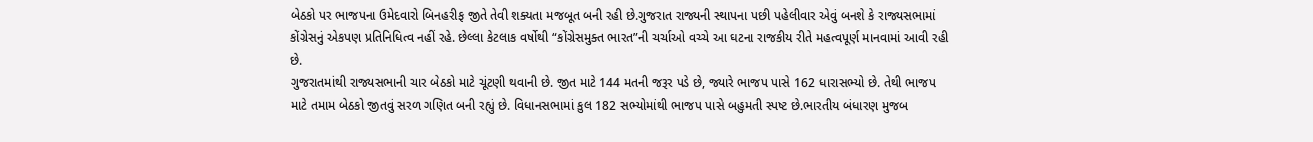બેઠકો પર ભાજપના ઉમેદવારો બિનહરીફ જીતે તેવી શક્યતા મજબૂત બની રહી છે.ગુજરાત રાજ્યની સ્થાપના પછી પહેલીવાર એવું બનશે કે રાજ્યસભામાં કોંગ્રેસનું એકપણ પ્રતિનિધિત્વ નહીં રહે. છેલ્લા કેટલાક વર્ષોથી “કોંગ્રેસમુક્ત ભારત”ની ચર્ચાઓ વચ્ચે આ ઘટના રાજકીય રીતે મહત્વપૂર્ણ માનવામાં આવી રહી છે.
ગુજરાતમાંથી રાજ્યસભાની ચાર બેઠકો માટે ચૂંટણી થવાની છે. જીત માટે 144 મતની જરૂર પડે છે, જ્યારે ભાજપ પાસે 162 ધારાસભ્યો છે. તેથી ભાજપ માટે તમામ બેઠકો જીતવું સરળ ગણિત બની રહ્યું છે. વિધાનસભામાં કુલ 182 સભ્યોમાંથી ભાજપ પાસે બહુમતી સ્પષ્ટ છે.ભારતીય બંધારણ મુજબ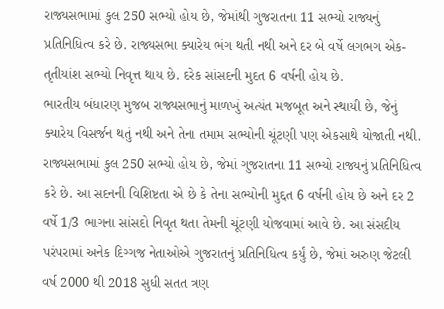રાજ્યસભામાં કુલ 250 સભ્યો હોય છે, જેમાંથી ગુજરાતના 11 સભ્યો રાજ્યનું પ્રતિનિધિત્વ કરે છે. રાજ્યસભા ક્યારેય ભંગ થતી નથી અને દર બે વર્ષે લગભગ એક-તૃતીયાંશ સભ્યો નિવૃત્ત થાય છે. દરેક સાંસદની મુદત 6 વર્ષની હોય છે.
ભારતીય બંધારણ મુજબ રાજ્યસભાનું માળખું અત્યંત મજબૂત અને સ્થાયી છે, જેનું ક્યારેય વિસર્જન થતું નથી અને તેના તમામ સભ્યોની ચૂંટણી પણ એકસાથે યોજાતી નથી. રાજ્યસભામાં કુલ 250 સભ્યો હોય છે, જેમાં ગુજરાતના 11 સભ્યો રાજ્યનું પ્રતિનિધિત્વ કરે છે. આ સદનની વિશિષ્ટતા એ છે કે તેના સભ્યોની મુદ્દત 6 વર્ષની હોય છે અને દર 2 વર્ષે 1/3 ભાગના સાંસદો નિવૃત થતા તેમની ચૂંટણી યોજવામાં આવે છે. આ સંસદીય પરંપરામાં અનેક દિગ્ગજ નેતાઓએ ગુજરાતનું પ્રતિનિધિત્વ કર્યું છે, જેમાં અરુણ જેટલી વર્ષ 2000 થી 2018 સુધી સતત ત્રણ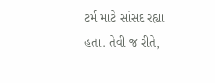ટર્મ માટે સાંસદ રહ્યા હતા. તેવી જ રીતે,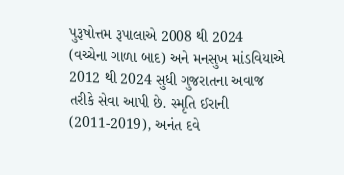પુરૂષોત્તમ રૂપાલાએ 2008 થી 2024 (વચ્ચેના ગાળા બાદ) અને મનસુખ માંડવિયાએ 2012 થી 2024 સુધી ગુજરાતના અવાજ તરીકે સેવા આપી છે. સ્મૃતિ ઈરાની (2011-2019), અનંત દવે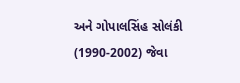અને ગોપાલસિંહ સોલંકી (1990-2002) જેવા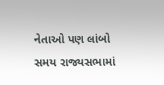નેતાઓ પણ લાંબો સમય રાજ્યસભામાં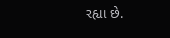રહ્યા છે.